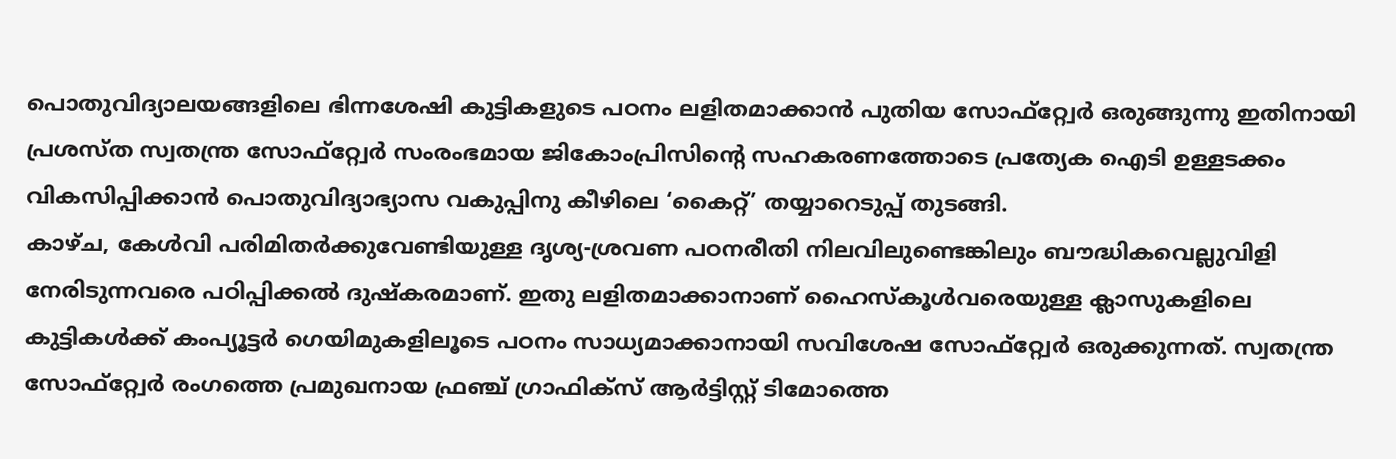പൊതുവിദ്യാലയങ്ങളിലെ ഭിന്നശേഷി കുട്ടികളുടെ പഠനം ലളിതമാക്കാൻ പുതിയ സോഫ്റ്റ്വേർ ഒരുങ്ങുന്നു ഇതിനായി പ്രശസ്ത സ്വതന്ത്ര സോഫ്റ്റ്വേർ സംരംഭമായ ജികോംപ്രിസിന്റെ സഹകരണത്തോടെ പ്രത്യേക ഐടി ഉള്ളടക്കം വികസിപ്പിക്കാൻ പൊതുവിദ്യാഭ്യാസ വകുപ്പിനു കീഴിലെ ‘കൈറ്റ്’ തയ്യാറെടുപ്പ് തുടങ്ങി.
കാഴ്ച, കേൾവി പരിമിതർക്കുവേണ്ടിയുള്ള ദൃശ്യ-ശ്രവണ പഠനരീതി നിലവിലുണ്ടെങ്കിലും ബൗദ്ധികവെല്ലുവിളി നേരിടുന്നവരെ പഠിപ്പിക്കൽ ദുഷ്കരമാണ്. ഇതു ലളിതമാക്കാനാണ് ഹൈസ്കൂൾവരെയുള്ള ക്ലാസുകളിലെ കുട്ടികൾക്ക് കംപ്യൂട്ടർ ഗെയിമുകളിലൂടെ പഠനം സാധ്യമാക്കാനായി സവിശേഷ സോഫ്റ്റ്വേർ ഒരുക്കുന്നത്. സ്വതന്ത്ര സോഫ്റ്റ്വേർ രംഗത്തെ പ്രമുഖനായ ഫ്രഞ്ച് ഗ്രാഫിക്സ് ആർട്ടിസ്റ്റ് ടിമോത്തെ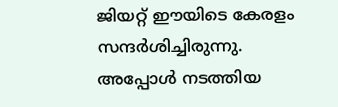ജിയറ്റ് ഈയിടെ കേരളം സന്ദർശിച്ചിരുന്നു. അപ്പോൾ നടത്തിയ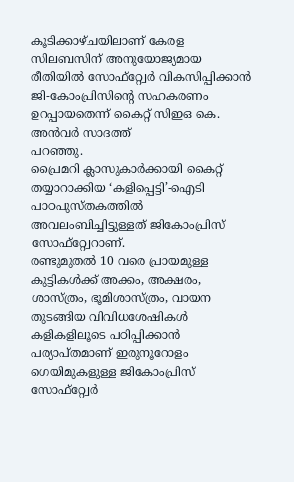കൂടിക്കാഴ്ചയിലാണ് കേരള സിലബസിന് അനുയോജ്യമായ രീതിയിൽ സോഫ്റ്റ്വേർ വികസിപ്പിക്കാൻ ജി-കോംപ്രിസിന്റെ സഹകരണം ഉറപ്പായതെന്ന് കൈറ്റ് സിഇഒ കെ. അൻവർ സാദത്ത്
പറഞ്ഞു.
പ്രൈമറി ക്ലാസുകാർക്കായി കൈറ്റ് തയ്യാറാക്കിയ ‘കളിപ്പെട്ടി’-ഐടി പാഠപുസ്തകത്തിൽ അവലംബിച്ചിട്ടുള്ളത് ജികോംപ്രിസ് സോഫ്റ്റ്വേറാണ്.
രണ്ടുമുതൽ 10 വരെ പ്രായമുള്ള കുട്ടികൾക്ക് അക്കം, അക്ഷരം, ശാസ്ത്രം, ഭൂമിശാസ്ത്രം, വായന തുടങ്ങിയ വിവിധശേഷികൾ കളികളിലൂടെ പഠിപ്പിക്കാൻ പര്യാപ്തമാണ് ഇരുനൂറോളം ഗെയിമുകളുള്ള ജികോംപ്രിസ് സോഫ്റ്റ്വേർ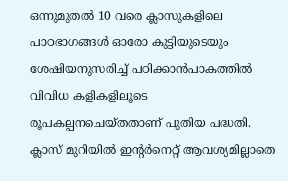ഒന്നുമുതൽ 10 വരെ ക്ലാസുകളിലെ പാഠഭാഗങ്ങൾ ഓരോ കുട്ടിയുടെയും ശേഷിയനുസരിച്ച് പഠിക്കാൻപാകത്തിൽ വിവിധ കളികളിലൂടെ രൂപകല്പനചെയ്തതാണ് പുതിയ പദ്ധതി. ക്ലാസ് മുറിയിൽ ഇന്റർനെറ്റ് ആവശ്യമില്ലാതെ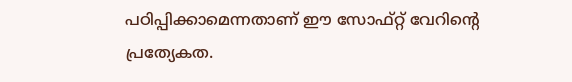പഠിപ്പിക്കാമെന്നതാണ് ഈ സോഫ്റ്റ് വേറിന്റെ പ്രത്യേകത.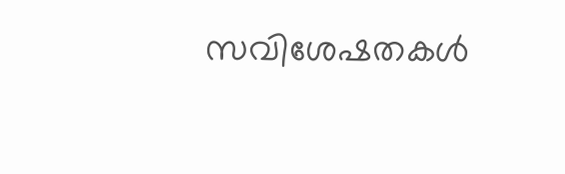സവിശേഷതകൾ